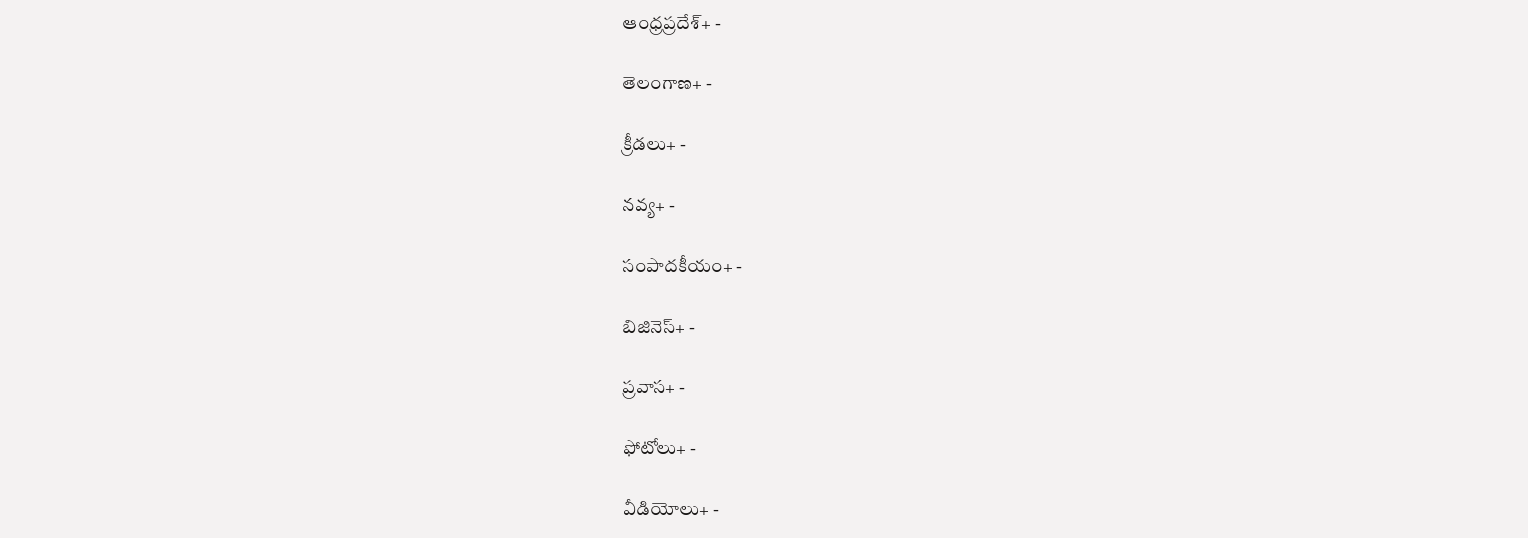ఆంధ్రప్రదేశ్+ -

తెలంగాణ+ -

క్రీడలు+ -

నవ్య+ -

సంపాదకీయం+ -

బిజినెస్+ -

ప్రవాస+ -

ఫోటోలు+ -

వీడియోలు+ -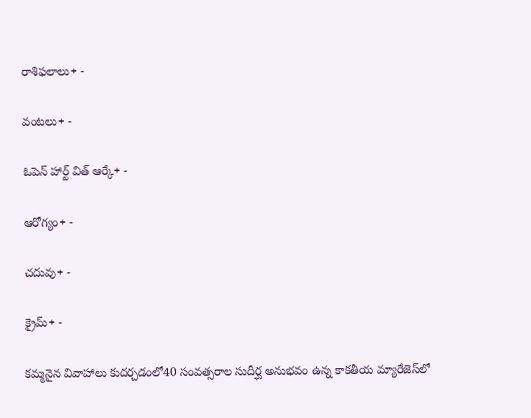రాశిఫలాలు+ -

వంటలు+ -

ఓపెన్ హార్ట్ విత్ ఆర్కే+ -

ఆరోగ్యం+ -

చదువు+ -

క్రైమ్+ -

కమ్మనైన వివాహాలు కుదర్చడంలో40 సంవత్సరాల సుదీర్ఘ అనుభవం ఉన్న కాకతీయ మ్యారేజెస్‌లో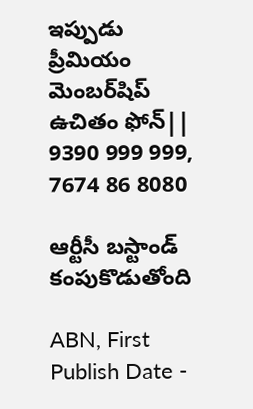ఇప్పుడు ప్రీమియం మెంబర్‌షిప్‌ ఉచితం ఫోన్|| 9390 999 999, 7674 86 8080

ఆర్టీసీ బస్టాండ్‌ కంపుకొడుతోంది

ABN, First Publish Date -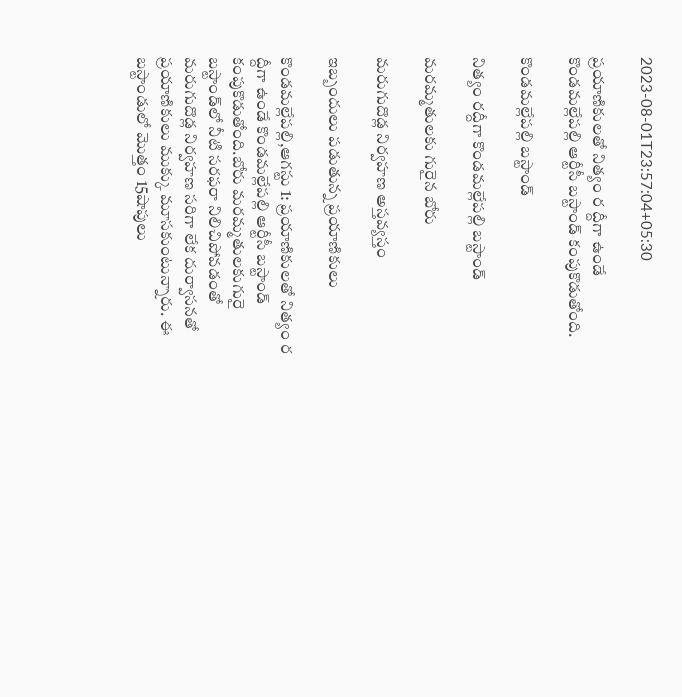2023-08-01T23:57:04+05:30

ప్రయాణికులతో నిత్యం ర ద్దీగా ఉండే కొండమల్లేపల్లి ఆర్టీసీ బస్టాండ్‌ కంపుకొడుతోంది.

కొండమల్లేపల్లి బస్టాండ్‌

నిత్యం రద్దీగా కొండమల్లేపల్లి బస్టాండ్‌

మరమ్మతులకు గురైన బోరు

మరుగుదొడ్ల నిర్వహణ అస్తవ్యస్తం

ఇబ్బందులు పడుతున్న ప్రయాణికులు

కొండమల్లేపల్లి,ఆగస్టు 1: ప్రయాణికులతో నిత్యం ర ద్దీగా ఉండే కొండమల్లేపల్లి ఆర్టీసీ బస్టాండ్‌ కంపుకొడుతోంది.బోరు మరమ్మతులకుగురై బస్టాండ్‌లో నీటి సరఫరా నిలిచిపోవడంతో మరుగుదొడ్ల నిర్వహణ సరిగా లేక దుర్వాసనతో ప్రయాణికులు ముక్కు మూసకుంటున్నారు. ఈ బస్టాండులో మొత్తం 15షాపులు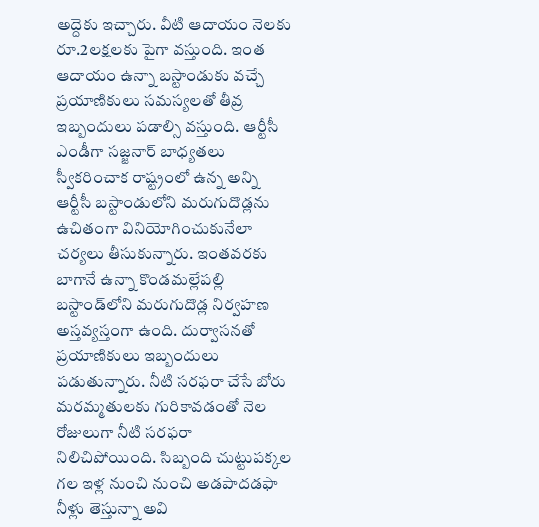అద్దెకు ఇచ్చారు. వీటి ఆదాయం నెలకు రూ.2లక్షలకు పైగా వస్తుంది. ఇంత ఆదాయం ఉన్నా బస్టాండుకు వచ్చే ప్రయాణికులు సమస్యలతో తీవ్ర ఇబ్బందులు పడాల్సి వస్తుంది. ఆర్టీసీ ఎండీగా సజ్జనార్‌ బాధ్యతలు స్వీకరించాక రాష్ట్రంలో ఉన్న అన్ని ఆర్టీసీ బస్టాండులోని మరుగుదొడ్లను ఉచితంగా వినియోగించుకునేలా చర్యలు తీసుకున్నారు. ఇంతవరకు బాగానే ఉన్నా కొండమల్లేపల్లి బస్టాండ్‌లోని మరుగుదొడ్ల నిర్వహణ అస్తవ్యస్తంగా ఉంది. దుర్వాసనతో ప్రయాణికులు ఇబ్బందులు పడుతున్నారు. నీటి సరఫరా చేసే బోరు మరమ్మతులకు గురికావడంతో నెల రోజులుగా నీటి సరఫరా నిలిచిపోయింది. సిబ్బంది చుట్టుపక్కల గల ఇళ్ల నుంచి నుంచి అడపాదడఫా నీళ్లు తెస్తున్నా అవి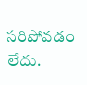సరిపోవడం లేదు.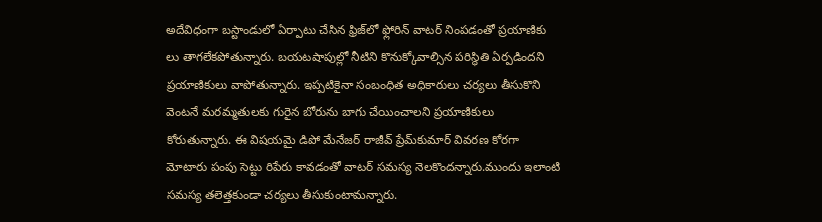అదేవిధంగా బస్టాండులో ఏర్పాటు చేసిన ఫ్రిజ్‌లో ఫ్లోరిన్‌ వాటర్‌ నింపడంతో ప్రయాణికు లు తాగలేకపోతున్నారు. బయటషాపుల్లో నీటిని కొనుక్కోవాల్సిన పరిస్థితి ఏర్పడిందని ప్రయాణికులు వాపోతున్నారు. ఇప్పటికైనా సంబంధిత అధికారులు చర్యలు తీసుకొని వెంటనే మరమ్మతులకు గురైన బోరును బాగు చేయించాలని ప్రయాణికులు కోరుతున్నారు. ఈ విషయమై డిపో మేనేజర్‌ రాజీవ్‌ ప్రేమ్‌కుమార్‌ వివరణ కోరగా మోటారు పంపు సెట్టు రిపేరు కావడంతో వాటర్‌ సమస్య నెలకొందన్నారు.ముందు ఇలాంటి సమస్య తలెత్తకుండా చర్యలు తీసుకుంటామన్నారు.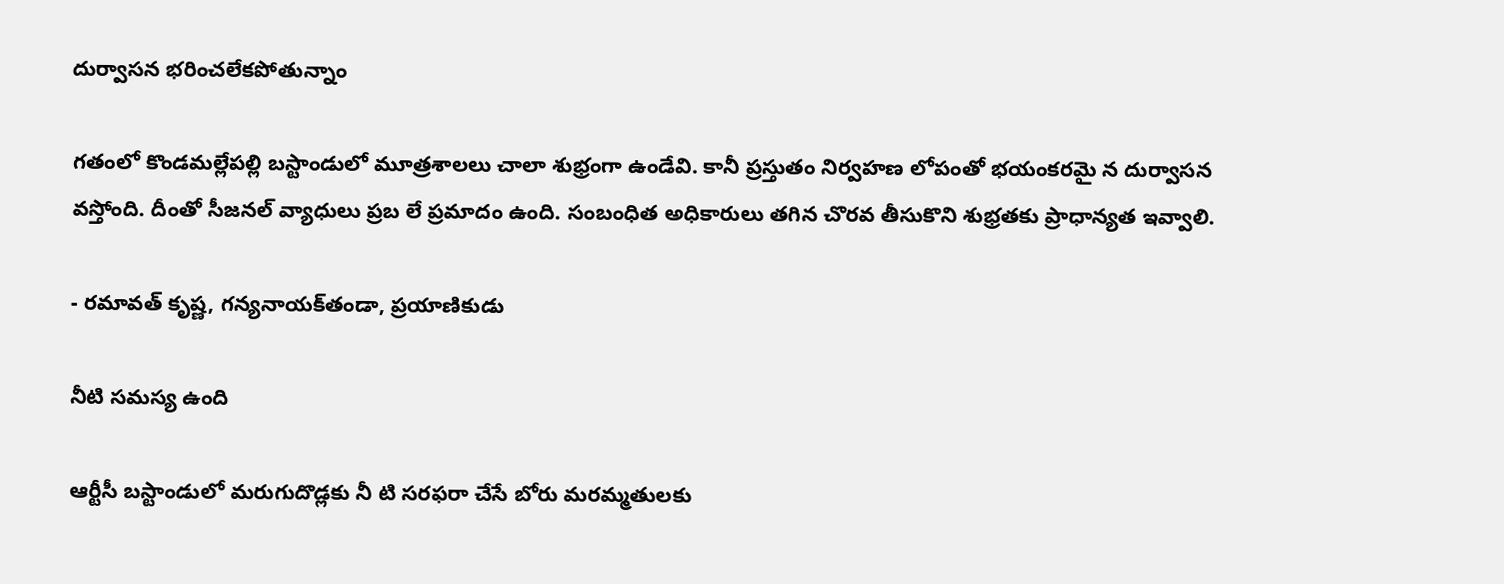దుర్వాసన భరించలేకపోతున్నాం

గతంలో కొండమల్లేపల్లి బస్టాండులో మూత్రశాలలు చాలా శుభ్రంగా ఉండేవి. కానీ ప్రస్తుతం నిర్వహణ లోపంతో భయంకరమై న దుర్వాసన వస్తోంది. దీంతో సీజనల్‌ వ్యాధులు ప్రబ లే ప్రమాదం ఉంది. సంబంధిత అధికారులు తగిన చొరవ తీసుకొని శుభ్రతకు ప్రాధాన్యత ఇవ్వాలి.

- రమావత్‌ కృష్ణ, గన్యనాయక్‌తండా, ప్రయాణికుడు

నీటి సమస్య ఉంది

ఆర్టీసీ బస్టాండులో మరుగుదొడ్లకు నీ టి సరఫరా చేసే బోరు మరమ్మతులకు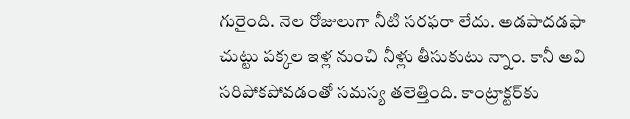గురైంది. నెల రోజులుగా నీటి సరఫరా లేదు. అడపాదడఫా చుట్టు పక్కల ఇళ్ల నుంచి నీళ్లు తీసుకుటు న్నాం. కానీ అవి సరిపోకపోవడంతో సమస్య తలెత్తింది. కాంట్రాక్టర్‌కు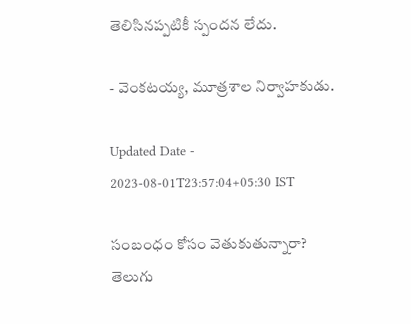తెలిసినప్పటికీ స్పందన లేదు.

- వెంకటయ్య, మూత్రశాల నిర్వాహకుడు.

Updated Date - 2023-08-01T23:57:04+05:30 IST

సంబంధం కోసం వెతుకుతున్నారా? తెలుగు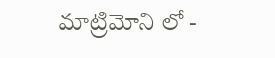మాట్రిమోని లో -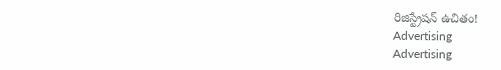రిజిస్ట్రేషన్ ఉచితం!
Advertising
Advertising